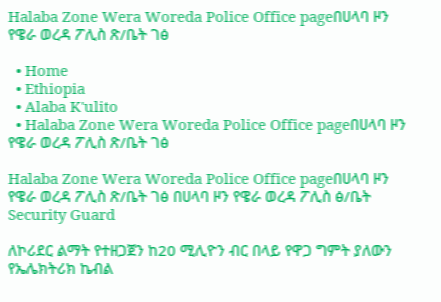Halaba Zone Wera Woreda Police Office pageበሀላባ ዞን የዌራ ወረዳ ፖሊስ ጽ/ቤት ገፅ

  • Home
  • Ethiopia
  • Alaba K'ulito
  • Halaba Zone Wera Woreda Police Office pageበሀላባ ዞን የዌራ ወረዳ ፖሊስ ጽ/ቤት ገፅ

Halaba Zone Wera Woreda Police Office pageበሀላባ ዞን የዌራ ወረዳ ፖሊስ ጽ/ቤት ገፅ በሀላባ ዞን የዌራ ወረዳ ፖሊስ ፅ/ቤት Security Guard

ለኮሪደር ልማት የተዘጋጀን ከ20 ሚሊዮን ብር በላይ የዋጋ ግምት ያለውን የኤሌክትሪክ ኬብል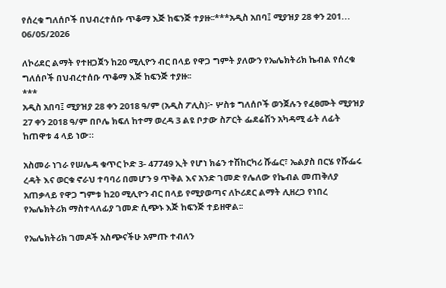የሰረቁ ግለሰቦች በህብረተሰቡ ጥቆማ እጅ ከፍንጅ ተያዙ፡፡***አዲስ አበባ፤ ሚያዝያ 28 ቀን 201...
06/05/2026

ለኮሪደር ልማት የተዘጋጀን ከ20 ሚሊዮን ብር በላይ የዋጋ ግምት ያለውን የኤሌክትሪክ ኬብል የሰረቁ ግለሰቦች በህብረተሰቡ ጥቆማ እጅ ከፍንጅ ተያዙ፡፡
***
አዲስ አበባ፤ ሚያዝያ 28 ቀን 2018 ዓ/ም (አዲስ ፖሊስ)፦ ሦስቱ ግለሰቦች ወንጀሉን የፈፀሙት ሚያዝያ 27 ቀን 2018 ዓ/ም በቦሌ ክፍለ ከተማ ወረዳ 3 ልዩ ቦታው ስፖርት ፌደሬሽን አካዳሚ ፊት ለፊት ከጠዋቱ 4 ላይ ነው።

አስመራ ነገራ የሠሌዳ ቁጥር ኮድ 3- 47749 ኢት የሆነ ክሬን ተሽከርካሪ ሹፌር፣ ኤልያስ በርሄ የሹፌሩ ረዳት እና ወርቁ ኖራህ ተባባሪ በመሆን 9 ጥቅል እና አንድ ገመድ የሌለው የኬብል መጠቅለያ አጠቃላይ የዋጋ ግምቱ ከ20 ሚሊዮን ብር በላይ የሚያወጣና ለኮሪደር ልማት ሊዘረጋ የነበረ የኤሌክትሪክ ማስተላለፊያ ገመድ ሲጭኑ እጅ ከፍንጅ ተይዘዋል፡፡

የኤሌክትሪክ ገመዶች አስጭናችሁ አምጡ ተብለን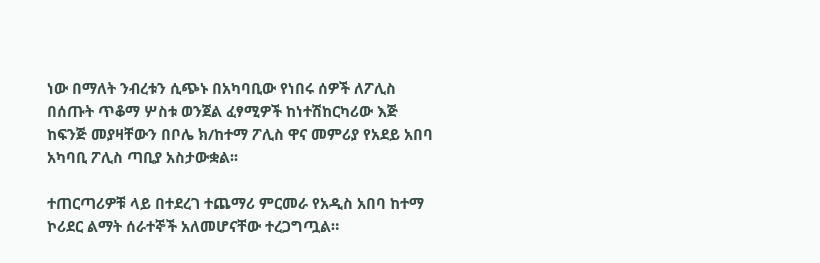ነው በማለት ንብረቱን ሲጭኑ በአካባቢው የነበሩ ሰዎች ለፖሊስ በሰጡት ጥቆማ ሦስቱ ወንጀል ፈፃሚዎች ከነተሽከርካሪው እጅ ከፍንጅ መያዛቸውን በቦሌ ክ/ከተማ ፖሊስ ዋና መምሪያ የአደይ አበባ አካባቢ ፖሊስ ጣቢያ አስታውቋል፡፡

ተጠርጣሪዎቹ ላይ በተደረገ ተጨማሪ ምርመራ የአዲስ አበባ ከተማ ኮሪደር ልማት ሰራተኞች አለመሆናቸው ተረጋግጧል።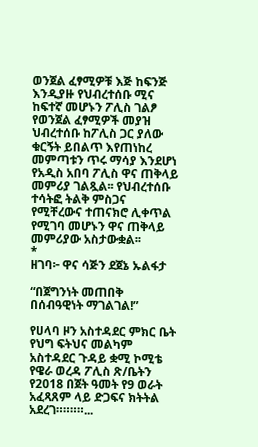ወንጀል ፈፃሚዎቹ እጅ ከፍንጅ እንዲያዙ የህብረተሰቡ ሚና ከፍተኛ መሆኑን ፖሊስ ገልፆ የወንጀል ፈፃሚዎች መያዝ ህብረተሰቡ ከፖሊስ ጋር ያለው ቁርኝት ይበልጥ እየጠነከረ መምጣቱን ጥሩ ማሳያ እንደሆነ የአዲስ አበባ ፖሊስ ዋና ጠቅላይ መምሪያ ገልጿል፡፡ የህብረተሰቡ ተሳትፎ ትልቅ ምስጋና የሚቸረውና ተጠናክሮ ሊቀጥል የሚገባ መሆኑን ዋና ጠቅላይ መምሪያው አስታውቋል፡፡
*
ዘገባ፦ ዋና ሳጅን ደጀኔ ኡልፋታ

“በጀግንነት መጠበቅ በሰብዓዊነት ማገልገል!”

የሀላባ ዞን አስተዳደር ምክር ቤት የህግ ፍትህና መልካም አስተዳደር ጉዳይ ቋሚ ኮሚቴ የዌራ ወረዳ ፖሊስ ጽ/ቤትን የ2018 በጀት ዓመት የ9 ወራት አፈጻጸም ላይ ድጋፍና ክትትል አደረገ።።።።...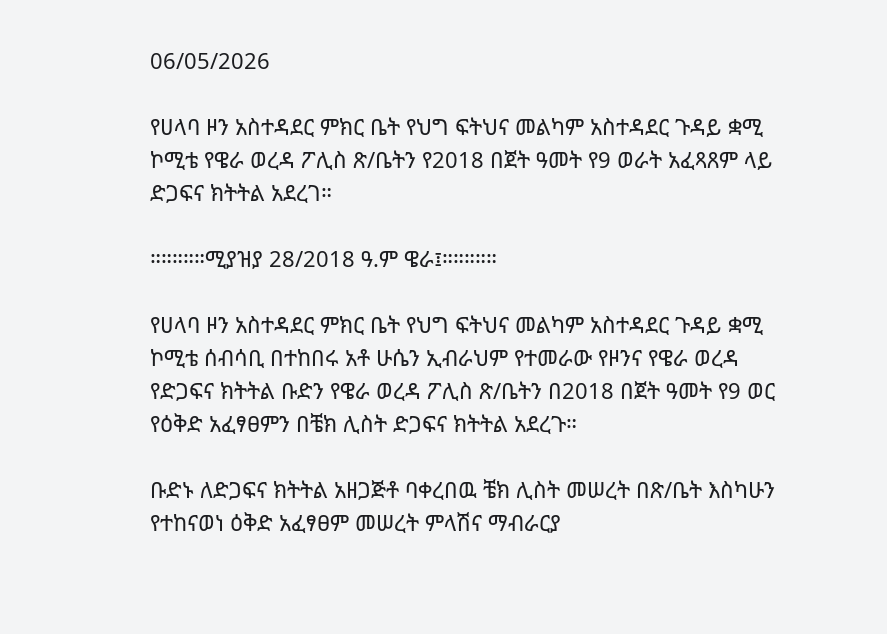06/05/2026

የሀላባ ዞን አስተዳደር ምክር ቤት የህግ ፍትህና መልካም አስተዳደር ጉዳይ ቋሚ ኮሚቴ የዌራ ወረዳ ፖሊስ ጽ/ቤትን የ2018 በጀት ዓመት የ9 ወራት አፈጻጸም ላይ ድጋፍና ክትትል አደረገ።

።።።።።ሚያዝያ 28/2018 ዓ.ም ዌራ፤።።።።።

የሀላባ ዞን አስተዳደር ምክር ቤት የህግ ፍትህና መልካም አስተዳደር ጉዳይ ቋሚ ኮሚቴ ሰብሳቢ በተከበሩ አቶ ሁሴን ኢብራህም የተመራው የዞንና የዌራ ወረዳ የድጋፍና ክትትል ቡድን የዌራ ወረዳ ፖሊስ ጽ/ቤትን በ2018 በጀት ዓመት የ9 ወር የዕቅድ አፈፃፀምን በቼክ ሊስት ድጋፍና ክትትል አደረጉ።

ቡድኑ ለድጋፍና ክትትል አዘጋጅቶ ባቀረበዉ ቼክ ሊስት መሠረት በጽ/ቤት እስካሁን የተከናወነ ዕቅድ አፈፃፀም መሠረት ምላሽና ማብራርያ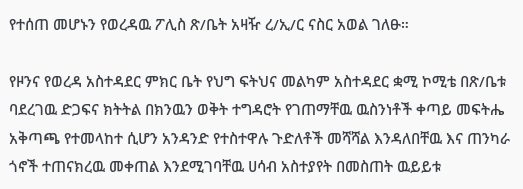የተሰጠ መሆኑን የወረዳዉ ፖሊስ ጽ/ቤት አዛዥ ረ/ኢ/ር ናስር አወል ገለፁ።

የዞንና የወረዳ አስተዳደር ምክር ቤት የህግ ፍትህና መልካም አስተዳደር ቋሚ ኮሚቴ በጽ/ቤቱ ባደረገዉ ድጋፍና ክትትል በክንዉን ወቅት ተግዳሮት የገጠማቸዉ ዉስንነቶች ቀጣይ መፍትሔ አቅጣጫ የተመላከተ ሲሆን አንዳንድ የተስተዋሉ ጉድለቶች መሻሻል እንዳለበቸዉ እና ጠንካራ ጎኖች ተጠናክረዉ መቀጠል እንደሚገባቸዉ ሀሳብ አስተያየት በመስጠት ዉይይቱ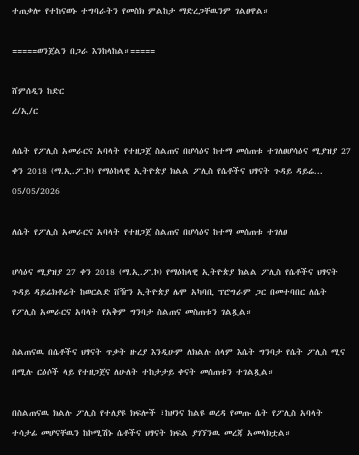ተጠቃሎ የተከናወኑ ተግባራትን የመስክ ምልከታ ማድረጋቸዉንም ገልፀዋል።

=====ወንጀልን በጋራ እንከላከል።=====

ሸምሰዲን ከድር
ረ/ኢ/ር

ለሴት የፖሊስ አመራርና አባላት የተዘጋጀ ስልጠና በሆሳዕና ከተማ መሰጠቱ ተገለፀሆሳዕና ሚያዝያ 27 ቀን 2018 (ማ.ኢ.ፖ.ኮ) የማዕከላዊ ኢትዮጵያ ክልል ፖሊስ የሴቶችና ህፃናት ጉዳይ ዳይሬ...
05/05/2026

ለሴት የፖሊስ አመራርና አባላት የተዘጋጀ ስልጠና በሆሳዕና ከተማ መሰጠቱ ተገለፀ

ሆሳዕና ሚያዝያ 27 ቀን 2018 (ማ.ኢ.ፖ.ኮ) የማዕከላዊ ኢትዮጵያ ክልል ፖሊስ የሴቶችና ህፃናት ጉዳይ ዳይሬክቶሬት ከወርልድ ቨዥን ኢትዮጵያ ሌሞ አካባቢ ፕሮግራም ጋር በመተባበር ለሴት የፖሊስ አመራርና አባላት የአቅም ግንባታ ስልጠና መስጠቱን ገልጿል።

ስልጠናዉ በሴቶችና ህፃናት ጥቃት ዙረያ እንዲሁም ለክልሉ ሰላም እሴት ግንባታ የሴት ፖሊስ ሚና በሚሉ ርዕሶች ላይ የተዘጋጀና ለሁለት ተከታታይ ቀናት መሰጠቱን ተገልጿል።

በስልጠናዉ ክልሉ ፖሊስ የተለያዩ ክፍሎች ፣ከዞንና ከልዩ ወረዳ የመጡ ሴት የፖሊስ አባላት ተሳታፊ መሆናቸዉን ከኮሚሽኑ ሴቶችና ህፃናት ክፍል ያገኘንዉ መረጃ አመላክቷል።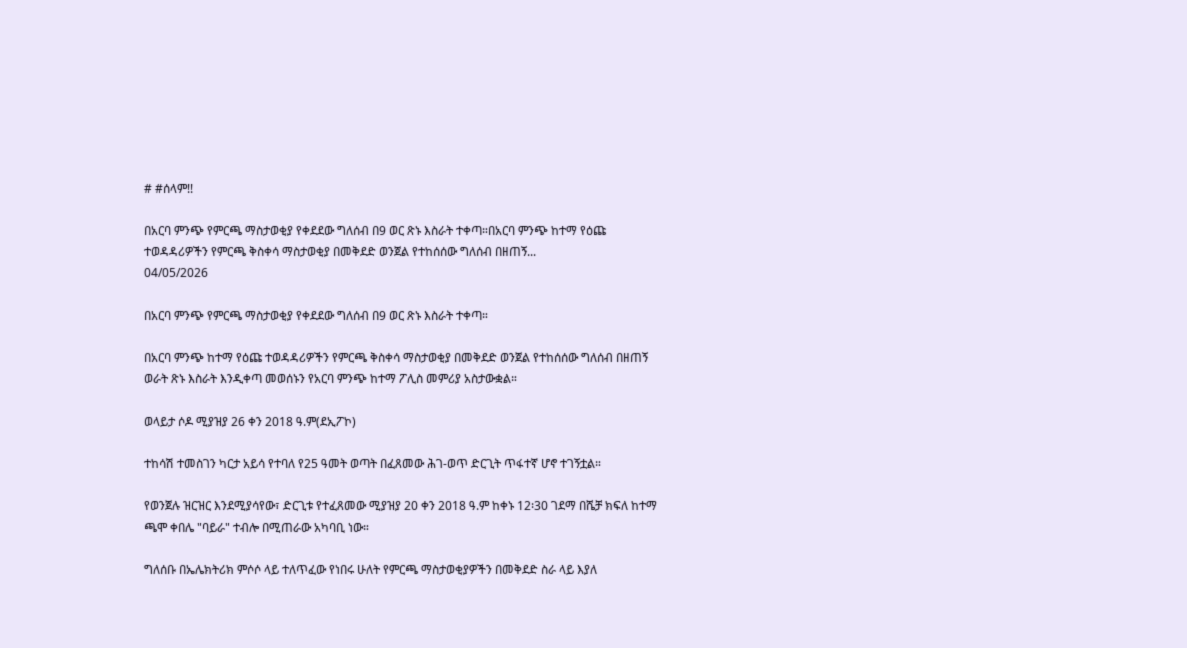# #ሰላም!!

በአርባ ምንጭ የምርጫ ማስታወቂያ የቀደደው ግለሰብ በ9 ወር ጽኑ እስራት ተቀጣ።በአርባ ምንጭ ከተማ የዕጩ ተወዳዳሪዎችን የምርጫ ቅስቀሳ ማስታወቂያ በመቅደድ ወንጀል የተከሰሰው ግለሰብ በዘጠኝ...
04/05/2026

በአርባ ምንጭ የምርጫ ማስታወቂያ የቀደደው ግለሰብ በ9 ወር ጽኑ እስራት ተቀጣ።

በአርባ ምንጭ ከተማ የዕጩ ተወዳዳሪዎችን የምርጫ ቅስቀሳ ማስታወቂያ በመቅደድ ወንጀል የተከሰሰው ግለሰብ በዘጠኝ ወራት ጽኑ እስራት እንዲቀጣ መወሰኑን የአርባ ምንጭ ከተማ ፖሊስ መምሪያ አስታውቋል።

ወላይታ ሶዶ ሚያዝያ 26 ቀን 2018 ዓ.ም(ደኢፖኮ)

ተከሳሽ ተመስገን ካርታ አይሳ የተባለ የ25 ዓመት ወጣት በፈጸመው ሕገ-ወጥ ድርጊት ጥፋተኛ ሆኖ ተገኝቷል።

የወንጀሉ ዝርዝር እንደሚያሳየው፣ ድርጊቱ የተፈጸመው ሚያዝያ 20 ቀን 2018 ዓ.ም ከቀኑ 12፡30 ገደማ በሼቻ ክፍለ ከተማ ጫሞ ቀበሌ "ባይራ" ተብሎ በሚጠራው አካባቢ ነው።

ግለሰቡ በኤሌክትሪክ ምሶሶ ላይ ተለጥፈው የነበሩ ሁለት የምርጫ ማስታወቂያዎችን በመቅደድ ስራ ላይ እያለ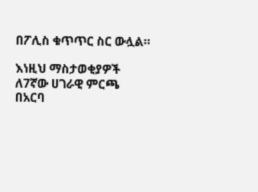በፖሊስ ቁጥጥር ስር ውሏል።

እነዚህ ማስታወቂያዎች ለ7ኛው ሀገራዊ ምርጫ በአርባ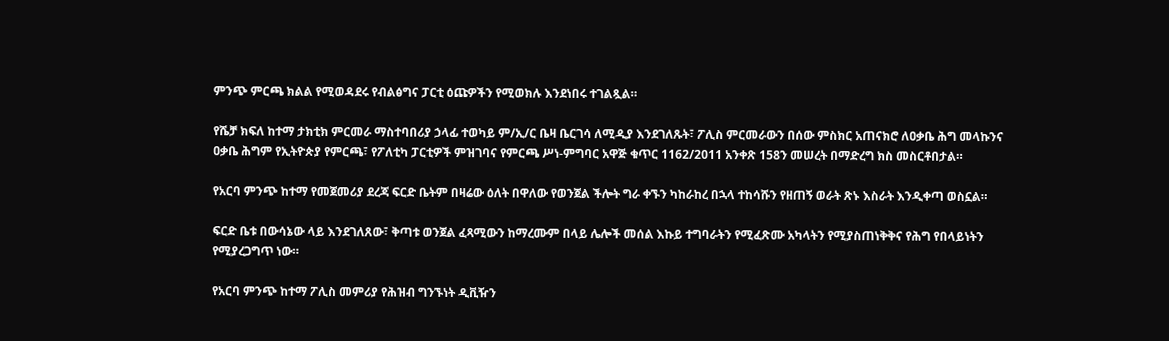ምንጭ ምርጫ ክልል የሚወዳደሩ የብልፅግና ፓርቲ ዕጩዎችን የሚወክሉ እንደነበሩ ተገልጿል።

የሼቻ ክፍለ ከተማ ታክቲክ ምርመራ ማስተባበሪያ ኃላፊ ተወካይ ም/ኢ/ር ቤዛ ቤርገሳ ለሚዲያ እንደገለጹት፣ ፖሊስ ምርመራውን በሰው ምስክር አጠናክሮ ለዐቃቤ ሕግ መላኩንና ዐቃቤ ሕግም የኢትዮጵያ የምርጫ፣ የፖለቲካ ፓርቲዎች ምዝገባና የምርጫ ሥነ-ምግባር አዋጅ ቁጥር 1162/2011 አንቀጽ 158ን መሠረት በማድረግ ክስ መስርቶበታል።

የአርባ ምንጭ ከተማ የመጀመሪያ ደረጃ ፍርድ ቤትም በዛሬው ዕለት በዋለው የወንጀል ችሎት ግራ ቀኙን ካከራከረ በኋላ ተከሳሹን የዘጠኝ ወራት ጽኑ እስራት እንዲቀጣ ወስኗል።

ፍርድ ቤቱ በውሳኔው ላይ እንደገለጸው፣ ቅጣቱ ወንጀል ፈጻሚውን ከማረሙም በላይ ሌሎች መሰል እኩይ ተግባራትን የሚፈጽሙ አካላትን የሚያስጠነቅቅና የሕግ የበላይነትን የሚያረጋግጥ ነው።

የአርባ ምንጭ ከተማ ፖሊስ መምሪያ የሕዝብ ግንኙነት ዲቪዥን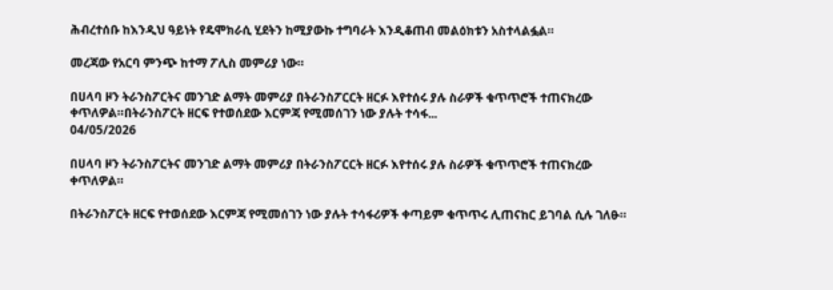ሕብረተሰቡ ከእንዲህ ዓይነት የዴሞክራሲ ሂደትን ከሚያውኩ ተግባራት እንዲቆጠብ መልዕክቱን አስተላልፏል።

መረጃው የአርባ ምንጭ ከተማ ፖሊስ መምሪያ ነው።

በሀላባ ዞን ትራንስፖርትና መንገድ ልማት መምሪያ በትራንስፖርርት ዘርፉ እየተሰሩ ያሉ ስራዎች ቁጥጥሮች ተጠናክረው ቀጥለዎል።በትራንስፖርት ዘርፍ የተወሰደው እርምጃ የሚመሰገን ነው ያሉት ተሳፋ...
04/05/2026

በሀላባ ዞን ትራንስፖርትና መንገድ ልማት መምሪያ በትራንስፖርርት ዘርፉ እየተሰሩ ያሉ ስራዎች ቁጥጥሮች ተጠናክረው ቀጥለዎል።

በትራንስፖርት ዘርፍ የተወሰደው እርምጃ የሚመሰገን ነው ያሉት ተሳፋሪዎች ቀጣይም ቁጥጥሩ ሊጠናከር ይገባል ሲሉ ገለፁ።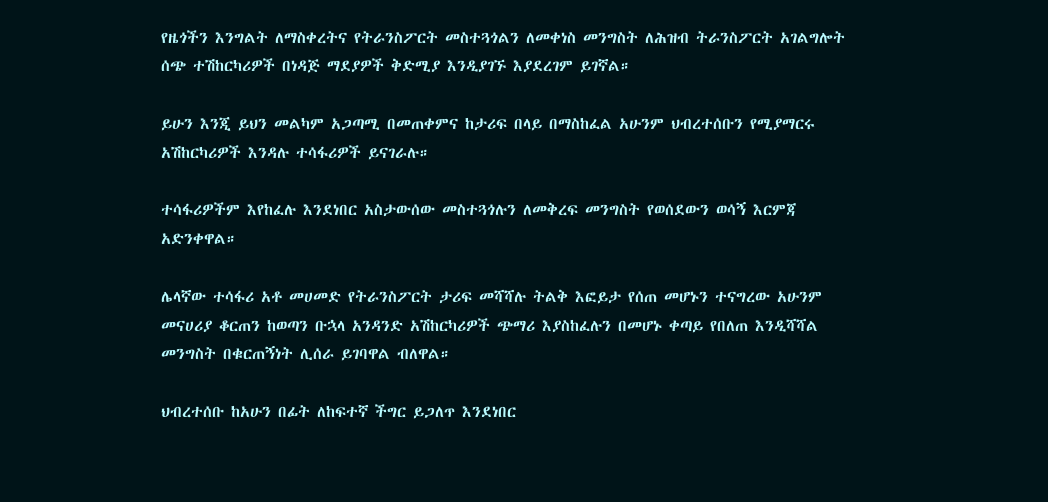የዜጎችን እንግልት ለማስቀረትና የትራንስፖርት መስተጓጎልን ለመቀነስ መንግስት ለሕዝብ ትራንስፖርት አገልግሎት ሰጭ ተሽከርካሪዎች በነዳጅ ማደያዎች ቅድሚያ እንዲያገኙ እያደረገም ይገኛል።

ይሁን እንጂ ይህን መልካም አጋጣሚ በመጠቀምና ከታሪፍ በላይ በማስከፈል አሁንም ህብረተሰቡን የሚያማርሩ አሽከርካሪዎች እንዳሉ ተሳፋሪዎች ይናገራሉ።

ተሳፋሪዎችም እየከፈሉ እንደነበር አስታውሰው መስተጓጎሉን ለመቅረፍ መንግስት የወሰደውን ወሳኝ እርምጃ አድንቀዋል።

ሌላኛው ተሳፋሪ አቶ መሀመድ የትራንስፖርት ታሪፍ መሻሻሉ ትልቅ እፎይታ የሰጠ መሆኑን ተናግረው አሁንም መናሀሪያ ቆርጠን ከወጣን ቡኋላ አንዳንድ አሽከርካሪዎች ጭማሪ እያስከፈሉን በመሆኑ ቀጣይ የበለጠ እንዲሻሻል መንግስት በቁርጠኝነት ሊሰራ ይገባዋል ብለዋል።

ህብረተሰቡ ከአሁን በፊት ለከፍተኛ ችግር ይጋለጥ እንደነበር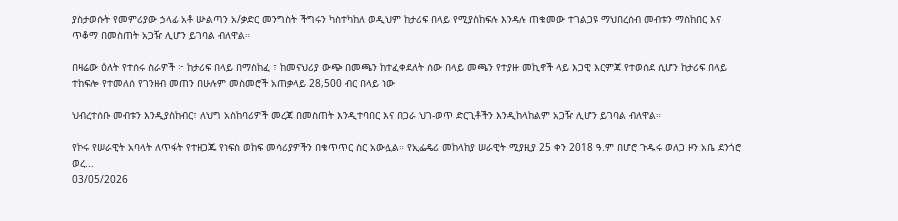ያስታወሱት የመምሪያው ኃላፊ አቶ ሡልጣን አ/ቃድር መንግስት ችግሩን ካስተካከለ ወዲህም ከታሪፍ በላይ የሚያስከፍሉ እንዳሉ ጠቁመው ተገልጋዩ ማህበረሰብ መብቱን ማስከበር እና ጥቆማ በመስጠት አጋዥ ሊሆን ይገባል ብለዋል።

በዛሬው ዕለት የተሰሩ ስራዎች ፦ ከታሪፍ በላይ በማስከፈ ፣ ከመናህሪያ ውጭ በመጫን ከተፈቀደለት ሰው በላይ መጫን የተያዙ መኪኖች ላይ እጋዊ እርምጃ የተወሰደ ሲሆን ከታሪፍ በላይ ተከፍሎ የተመለሰ የገንዘብ መጠን በሁሉም መስመሮች አጠቃላይ 28,500 ብር በላይ ነው

ህብረተሰቡ መብቱን እንዲያስከብር፣ ለህግ አስከባሪዎች መረጃ በመስጠት እንዲተባበር እና በጋራ ህገ-ወጥ ድርጊቶችን እንዲከላከልም አጋዥ ሊሆን ይገባል ብለዋል።

የኮሩ የሠራዊት አባላት ለጥፋት የተዘጋጁ የነፍስ ወከፍ መሳሪያዎችን በቁጥጥር ስር አውሏል። የኢፌዴሪ መከላከያ ሠራዊት ሚያዚያ 25 ቀን 2018 ዓ.ም በሆሮ ጉዱሩ ወለጋ ዞን አቤ ደንጎሮ ወረ...
03/05/2026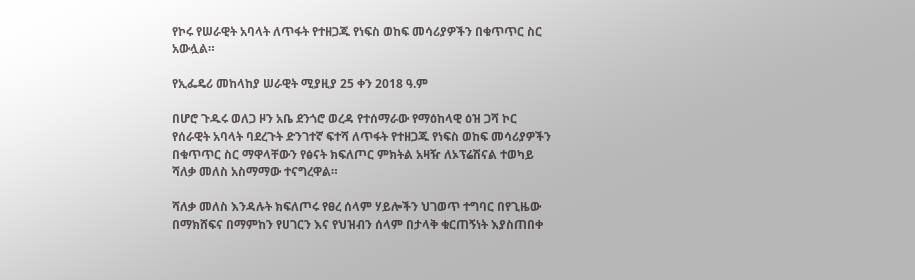የኮሩ የሠራዊት አባላት ለጥፋት የተዘጋጁ የነፍስ ወከፍ መሳሪያዎችን በቁጥጥር ስር አውሏል።

የኢፌዴሪ መከላከያ ሠራዊት ሚያዚያ 25 ቀን 2018 ዓ.ም

በሆሮ ጉዱሩ ወለጋ ዞን አቤ ደንጎሮ ወረዳ የተሰማራው የማዕከላዊ ዕዝ ጋሻ ኮር የሰራዊት አባላት ባደረጉት ድንገተኛ ፍተሻ ለጥፋት የተዘጋጁ የነፍስ ወከፍ መሳሪያዎችን በቁጥጥር ስር ማዋላቸውን የፅናት ክፍለጦር ምክትል አዛዥ ለኦፕሬሽናል ተወካይ ሻለቃ መለስ አስማማው ተናግረዋል።

ሻለቃ መለስ እንዳሉት ክፍለጦሩ የፀረ ሰላም ሃይሎችን ህገወጥ ተግባር በየጊዜው በማክሸፍና በማምከን የሀገርን እና የህዝብን ሰላም በታላቅ ቁርጠኝነት እያስጠበቀ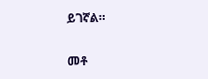ይገኛል።

መቶ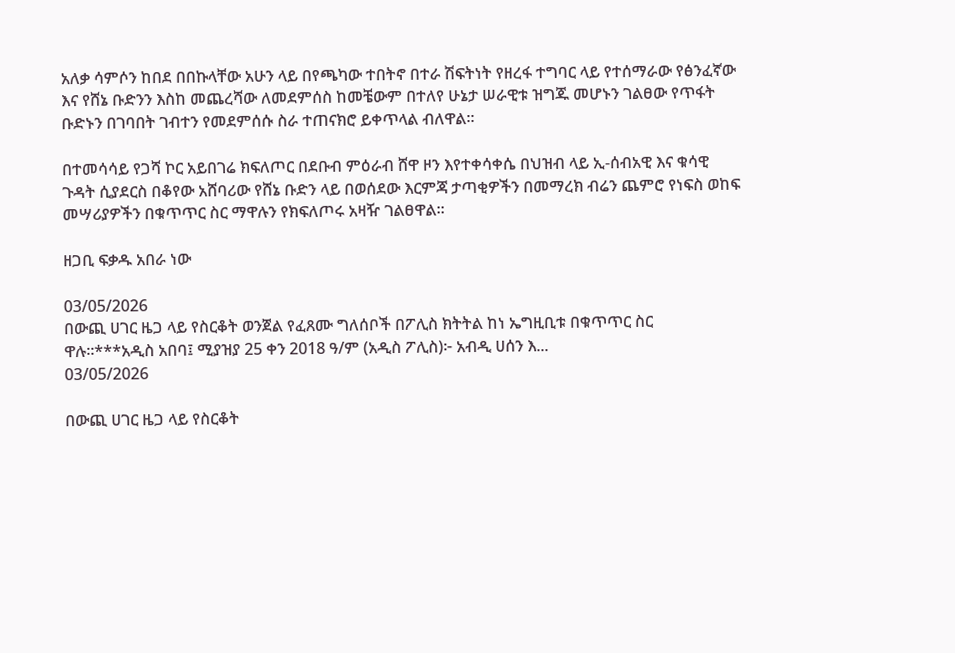አለቃ ሳምሶን ከበደ በበኩላቸው አሁን ላይ በየጫካው ተበትኖ በተራ ሽፍትነት የዘረፋ ተግባር ላይ የተሰማራው የፅንፈኛው እና የሸኔ ቡድንን እስከ መጨረሻው ለመደምሰስ ከመቼውም በተለየ ሁኔታ ሠራዊቱ ዝግጁ መሆኑን ገልፀው የጥፋት ቡድኑን በገባበት ገብተን የመደምሰሱ ስራ ተጠናክሮ ይቀጥላል ብለዋል።

በተመሳሳይ የጋሻ ኮር አይበገሬ ክፍለጦር በደቡብ ምዕራብ ሸዋ ዞን እየተቀሳቀሴ በህዝብ ላይ ኢ-ሰብአዊ እና ቁሳዊ ጉዳት ሲያደርስ በቆየው አሸባሪው የሸኔ ቡድን ላይ በወሰደው እርምጃ ታጣቂዎችን በመማረክ ብሬን ጨምሮ የነፍስ ወከፍ መሣሪያዎችን በቁጥጥር ስር ማዋሉን የክፍለጦሩ አዛዥ ገልፀዋል።

ዘጋቢ ፍቃዱ አበራ ነው

03/05/2026
በውጪ ሀገር ዜጋ ላይ የስርቆት ወንጀል የፈጸሙ ግለሰቦች በፖሊስ ክትትል ከነ ኤግዚቢቱ በቁጥጥር ስር ዋሉ።***አዲስ አበባ፤ ሚያዝያ 25 ቀን 2018 ዓ/ም (አዲስ ፖሊስ)፦ አብዲ ሀሰን እ...
03/05/2026

በውጪ ሀገር ዜጋ ላይ የስርቆት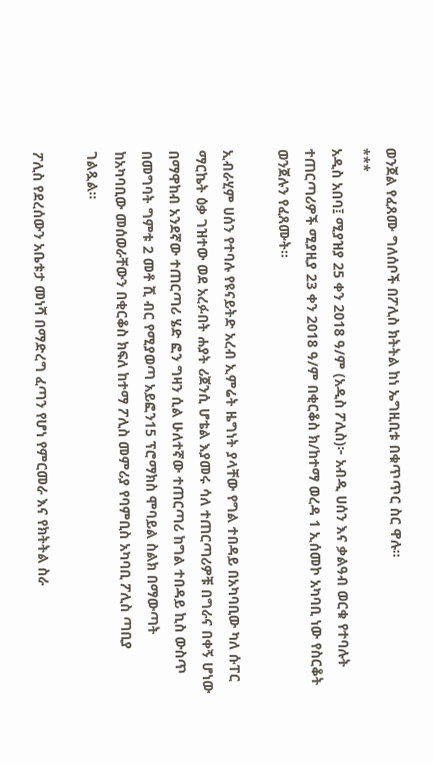ወንጀል የፈጸሙ ግለሰቦች በፖሊስ ክትትል ከነ ኤግዚቢቱ በቁጥጥር ስር ዋሉ።
***
አዲስ አበባ፤ ሚያዝያ 25 ቀን 2018 ዓ/ም (አዲስ ፖሊስ)፦ አብዲ ሀሰን እና ቃልዓብ ወርቁ የተባሉት ተጠርጣሪዎች ሚያዚያ 23 ቀን 2018 ዓ/ም በቂርቆስ ክ/ከተማ ወረዳ 1 ኢሰመኮ አካባቢ ነው የስርቆት ወንጀሉን የፈጸሙት።

ኢብራሂም ሀሰን የተባሉ የዩናይትድ አረብ ኢምሬት ዜግነት ያላቸው የግል ተበዳይ በአካባቢው ካለ ሱፐር ማርኬት ዕቃ ገዝተው ወደ አረፉበት ሐያት ሪጀንሲ ሆቴል እያመሩ ሳለ ተጠርጣሪዎቹ በግራና በቀኝ ሆነው በማዋከብ አንደኛው ተጠርጣሪ ሄድ ፎን ግዛን ሲል ሁለተኛው ተጠርጣሪ ከግል ተበዳይ ኪስ ውስጥ በመግባት ግምቱ 2 መቶ ሺ ብር የሚያወጣ አይፎን15 ፕሮማክስ ሞባይል ስልክ በማውጣት ከአካባቢው መሰወራቸውን በቂርቆስ ክፍለ ከተማ ፖሊስ መምሪያ የባምቢስ አካባቢ ፖሊስ ጣቢያ ገልጿል።

ፖሊስ የደረሰውን አቤቱታ መነሻ በማድረግ ፈጣን የሆነ የምርመራ እና የክትትል ስራ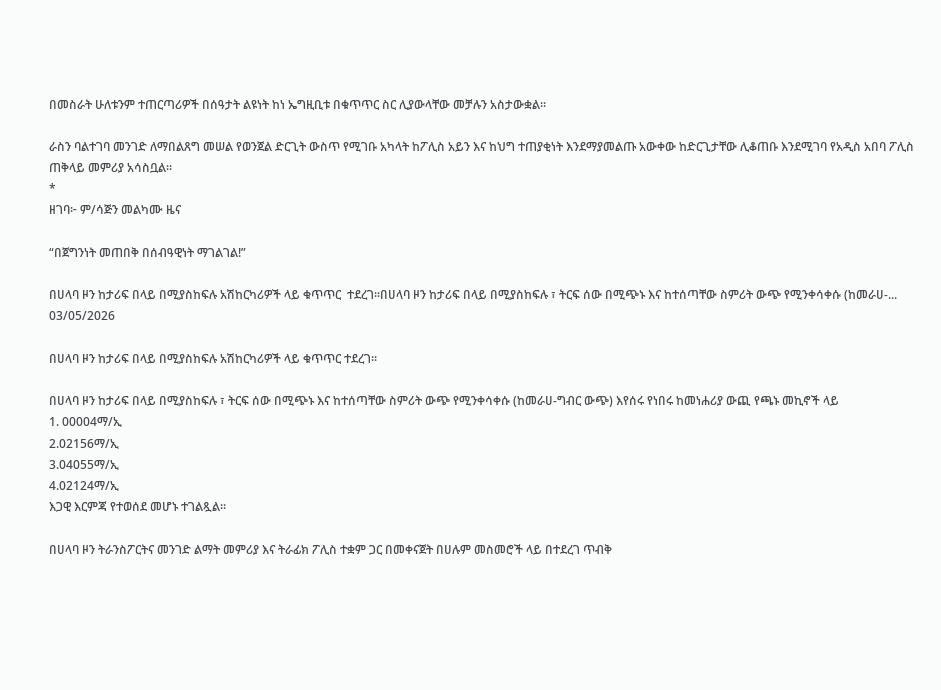በመስራት ሁለቱንም ተጠርጣሪዎች በሰዓታት ልዩነት ከነ ኤግዚቢቱ በቁጥጥር ስር ሊያውላቸው መቻሉን አስታውቋል።

ራስን ባልተገባ መንገድ ለማበልጸግ መሠል የወንጀል ድርጊት ውስጥ የሚገቡ አካላት ከፖሊስ አይን እና ከህግ ተጠያቂነት እንደማያመልጡ አውቀው ከድርጊታቸው ሊቆጠቡ እንደሚገባ የአዲስ አበባ ፖሊስ ጠቅላይ መምሪያ አሳስቧል።
*
ዘገባ፦ ም/ሳጅን መልካሙ ዜና

“በጀግንነት መጠበቅ በሰብዓዊነት ማገልገል!”

በሀላባ ዞን ከታሪፍ በላይ በሚያስከፍሉ አሽከርካሪዎች ላይ ቁጥጥር  ተደረገ፡፡በሀላባ ዞን ከታሪፍ በላይ በሚያስከፍሉ ፣ ትርፍ ሰው በሚጭኑ እና ከተሰጣቸው ስምሪት ውጭ የሚንቀሳቀሱ (ከመራሀ-...
03/05/2026

በሀላባ ዞን ከታሪፍ በላይ በሚያስከፍሉ አሽከርካሪዎች ላይ ቁጥጥር ተደረገ፡፡

በሀላባ ዞን ከታሪፍ በላይ በሚያስከፍሉ ፣ ትርፍ ሰው በሚጭኑ እና ከተሰጣቸው ስምሪት ውጭ የሚንቀሳቀሱ (ከመራሀ-ግብር ውጭ) እየሰሩ የነበሩ ከመነሐሪያ ውጪ የጫኑ መኪኖች ላይ
1. 00004ማ/ኢ
2.02156ማ/ኢ
3.04055ማ/ኢ
4.02124ማ/ኢ
እጋዊ እርምጃ የተወሰደ መሆኑ ተገልጿል።

በሀላባ ዞን ትራንስፖርትና መንገድ ልማት መምሪያ እና ትራፊክ ፖሊስ ተቋም ጋር በመቀናጀት በሀሉም መስመሮች ላይ በተደረገ ጥብቅ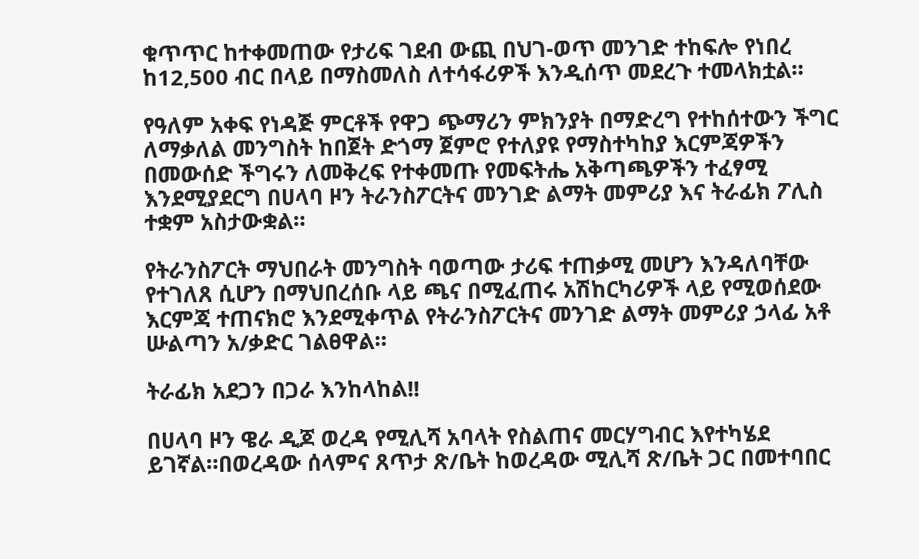ቁጥጥር ከተቀመጠው የታሪፍ ገደብ ውጪ በህገ-ወጥ መንገድ ተከፍሎ የነበረ ከ12,500 ብር በላይ በማስመለስ ለተሳፋሪዎች እንዲሰጥ መደረጉ ተመላክቷል።

የዓለም አቀፍ የነዳጅ ምርቶች የዋጋ ጭማሪን ምክንያት በማድረግ የተከሰተውን ችግር ለማቃለል መንግስት ከበጀት ድጎማ ጀምሮ የተለያዩ የማስተካከያ እርምጃዎችን በመውሰድ ችግሩን ለመቅረፍ የተቀመጡ የመፍትሔ አቅጣጫዎችን ተፈፃሚ እንደሚያደርግ በሀላባ ዞን ትራንስፖርትና መንገድ ልማት መምሪያ እና ትራፊክ ፖሊስ ተቋም አስታውቋል።

የትራንስፖርት ማህበራት መንግስት ባወጣው ታሪፍ ተጠቃሚ መሆን እንዳለባቸው የተገለጸ ሲሆን በማህበረሰቡ ላይ ጫና በሚፈጠሩ አሽከርካሪዎች ላይ የሚወሰደው እርምጃ ተጠናክሮ እንደሚቀጥል የትራንስፖርትና መንገድ ልማት መምሪያ ኃላፊ አቶ ሡልጣን አ/ቃድር ገልፀዋል።

ትራፊክ አደጋን በጋራ እንከላከል!!

በሀላባ ዞን ዌራ ዲጆ ወረዳ የሚሊሻ አባላት የስልጠና መርሃግብር እየተካሄደ ይገኛል።በወረዳው ሰላምና ጸጥታ ጽ/ቤት ከወረዳው ሚሊሻ ጽ/ቤት ጋር በመተባበር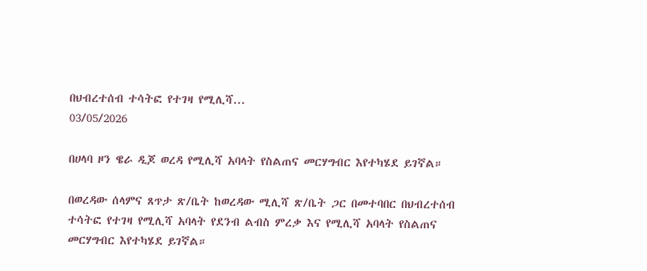በህብረተሰብ ተሳትፎ የተገዛ የሚሊሻ...
03/05/2026

በሀላባ ዞን ዌራ ዲጆ ወረዳ የሚሊሻ አባላት የስልጠና መርሃግብር እየተካሄደ ይገኛል።

በወረዳው ሰላምና ጸጥታ ጽ/ቤት ከወረዳው ሚሊሻ ጽ/ቤት ጋር በመተባበር በህብረተሰብ ተሳትፎ የተገዛ የሚሊሻ አባላት የደንብ ልብስ ምረቃ እና የሚሊሻ አባላት የስልጠና መርሃግብር እየተካሄደ ይገኛል።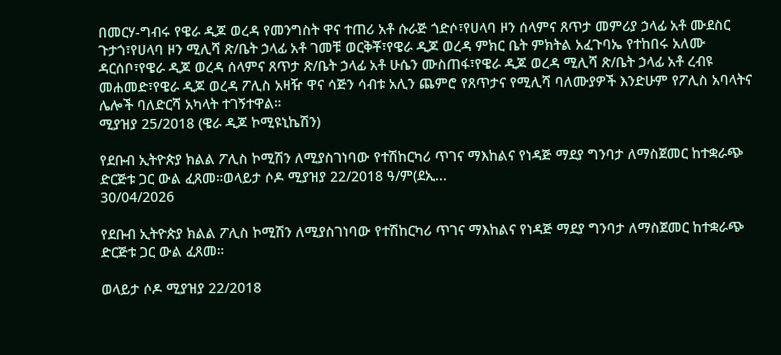በመርሃ-ግብሩ የዌራ ዲጆ ወረዳ የመንግስት ዋና ተጠሪ አቶ ሱራጅ ጎድሶ፣የሀላባ ዞን ሰላምና ጸጥታ መምሪያ ኃላፊ አቶ ሙደስር ጉታጎ፣የሀላባ ዞን ሚሊሻ ጽ/ቤት ኃላፊ አቶ ገመቹ ወርቅቾ፣የዌራ ዲጆ ወረዳ ምክር ቤት ምክትል አፈጉባኤ የተከበሩ አለሙ ዳርሰቦ፣የዌራ ዲጆ ወረዳ ሰላምና ጸጥታ ጽ/ቤት ኃላፊ አቶ ሁሴን ሙስጠፋ፣የዌራ ዲጆ ወረዳ ሚሊሻ ጽ/ቤት ኃላፊ አቶ ረብዩ መሐመድ፣የዌራ ዲጆ ወረዳ ፖሊስ አዛዥ ዋና ሳጅን ሳብቱ አሊን ጨምሮ የጸጥታና የሚሊሻ ባለሙያዎች እንድሁም የፖሊስ አባላትና ሌሎች ባለድርሻ አካላት ተገኝተዋል።
ሚያዝያ 25/2018 (ዌራ ዲጆ ኮሚዩኒኬሽን)

የደቡብ ኢትዮጵያ ክልል ፖሊስ ኮሚሽን ለሚያስገነባው የተሽከርካሪ ጥገና ማእከልና የነዳጅ ማደያ ግንባታ ለማስጀመር ከተቋራጭ ድርጅቱ ጋር ውል ፈጸመ።ወላይታ ሶዶ ሚያዝያ 22/2018 ዓ/ም(ደኢ...
30/04/2026

የደቡብ ኢትዮጵያ ክልል ፖሊስ ኮሚሽን ለሚያስገነባው የተሽከርካሪ ጥገና ማእከልና የነዳጅ ማደያ ግንባታ ለማስጀመር ከተቋራጭ ድርጅቱ ጋር ውል ፈጸመ።

ወላይታ ሶዶ ሚያዝያ 22/2018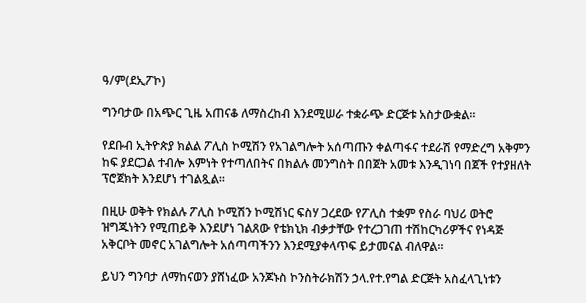ዓ/ም(ደኢፖኮ)

ግንባታው በአጭር ጊዜ አጠናቆ ለማስረከብ እንደሚሠራ ተቋራጭ ድርጅቱ አስታውቋል።

የደቡብ ኢትዮጵያ ክልል ፖሊስ ኮሚሽን የአገልግሎት አሰጣጡን ቀልጣፋና ተደራሽ የማድረግ አቅምን ከፍ ያደርጋል ተብሎ እምነት የተጣለበትና በክልሉ መንግስት በበጀት አመቱ እንዲገነባ በጀች የተያዘለት ፕሮጀክት እንደሆነ ተገልጿል።

በዚሁ ወቅት የክልሉ ፖሊስ ኮሚሽን ኮሚሽነር ፍስሃ ጋረደው የፖሊስ ተቋም የስራ ባህሪ ወትሮ ዝግጁነትን የሚጠይቅ እንደሆነ ገልጸው የቴክኒክ ብቃታቸው የተረጋገጠ ተሽከርካሪዎችና የነዳጅ አቅርቦት መኖር አገልግሎት አሰጣጣችንን እንደሚያቀላጥፍ ይታመናል ብለዋል።

ይህን ግንባታ ለማከናወን ያሸነፈው አንጆኑስ ኮንስትራክሽን ኃላ.የተ.የግል ድርጅት አስፈላጊነቱን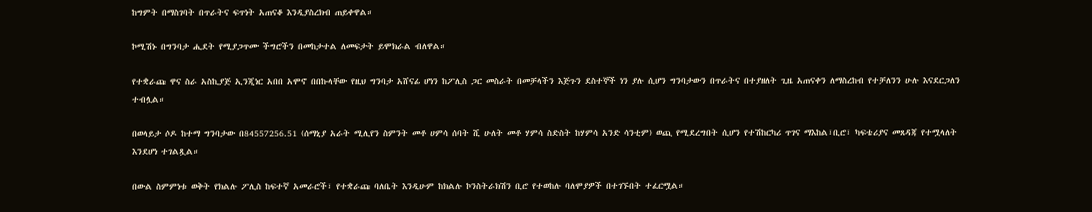ከግምት በማስገባት በጥራትና ፍጥነት አጠናቆ እንዲያስረክብ ጠይቀዋል።

ኮሚሽኑ በግንባታ ሒደት የሚያጋጥሙ ችግሮችን በመከታተል ለመፍታት ይሞክራል ብለዋል።

የተቋራጩ ዋና ስራ አስኪያጅ ኢንጂነር አበበ አሞኖ በበኩላቸው የዚህ ግንባታ አሸናፊ ሆነን ከፖሊስ ጋር መስራት በመቻላችን እጅጉን ደስተኞች ነን ያሉ ሲሆን ግንባታውን በጥራትና በተያዘለት ጊዜ አጠናቀን ለማስረከብ የተቻለንን ሁሉ እናደርጋለን ተብሏል።

በወላይታ ሶዶ ከተማ ግንባታው በ84557256.51 (ሰማኒያ አራት ሚሊየን ስምንት መቶ ሀምሳ ሰባት ሺ ሁለት መቶ ሃምሳ ስድስት ከሃምሳ አንድ ሳንቲም) ወጪ የሚደረግበት ሲሆን የተሽከርካሪ ጥገና ማእከል፣ቢሮ፣ ካፍቴሪያና መጸዳጃ የተሟላለት እንደሆነ ተገልጿል።

በውል ስምምነቱ ወቅት የክልሉ ፖሊስ ከፍተኛ አመራሮች፣ የተቋራጩ ባለቤት እንዲሁም ከክልሉ ኮንስትራክሽን ቢሮ የተወከሉ ባለሞያዎች በተገኙበት ተፈርሟል።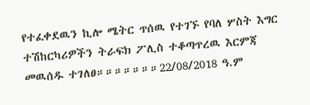የተፈቀደዉን ኪሎ ሜትር ጥሰዉ የተገኙ የባለ ሦስት እግር ተሽከርካሪዎችን ትራፍክ ፖሊስ ተቆጣጥረዉ እርምጃ መዉሰዱ ተገለፀ።።።።።።።22/08/2018 ዓ.ም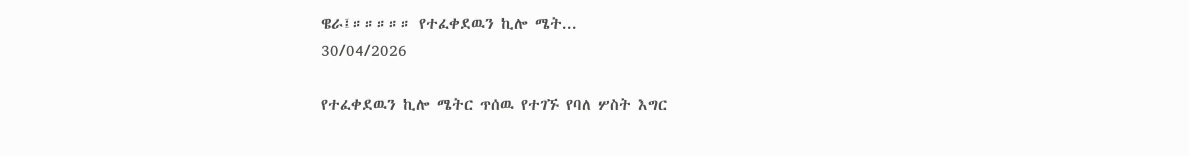ዌራ፤።።።።። የተፈቀደዉን ኪሎ ሜት...
30/04/2026

የተፈቀደዉን ኪሎ ሜትር ጥሰዉ የተገኙ የባለ ሦስት እግር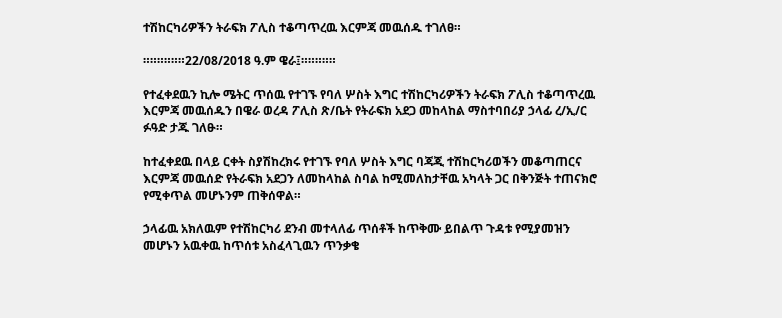ተሽከርካሪዎችን ትራፍክ ፖሊስ ተቆጣጥረዉ እርምጃ መዉሰዱ ተገለፀ።

።።።።።።22/08/2018 ዓ.ም ዌራ፤።።።።።

የተፈቀደዉን ኪሎ ሜትር ጥሰዉ የተገኙ የባለ ሦስት እግር ተሽከርካሪዎችን ትራፍክ ፖሊስ ተቆጣጥረዉ እርምጃ መዉሰዱን በዌራ ወረዳ ፖሊስ ጽ/ቤት የትራፍክ አደጋ መከላከል ማስተባበሪያ ኃላፊ ረ/ኢ/ር ፉዓድ ታጁ ገለፁ።

ከተፈቀደዉ በላይ ርቀት ስያሽከረክሩ የተገኙ የባለ ሦስት እግር ባጃጂ ተሽከርካሪወችን መቆጣጠርና እርምጃ መዉሰድ የትራፍክ አደጋን ለመከላከል ስባል ከሚመለከታቸዉ አካላት ጋር በቅንጅት ተጠናክሮ የሚቀጥል መሆኑንም ጠቅሰዋል።

ኃላፊዉ አክለዉም የተሽከርካሪ ደንብ መተላለፊ ጥሰቶች ከጥቅሙ ይበልጥ ጉዳቱ የሚያመዝን መሆኑን አዉቀዉ ከጥሰቱ አስፈላጊዉን ጥንቃቄ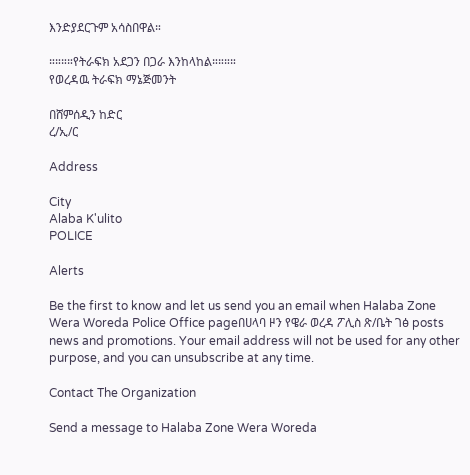እንድያደርጉም አሳስበዋል።

።።።።የትራፍክ አደጋን በጋራ እንከላከል።።።።
የወረዳዉ ትራፍክ ማኔጅመንት

በሸምሰዲን ከድር
ረ/ኢ/ር

Address

City
Alaba K'ulito
POLICE

Alerts

Be the first to know and let us send you an email when Halaba Zone Wera Woreda Police Office pageበሀላባ ዞን የዌራ ወረዳ ፖሊስ ጽ/ቤት ገፅ posts news and promotions. Your email address will not be used for any other purpose, and you can unsubscribe at any time.

Contact The Organization

Send a message to Halaba Zone Wera Woreda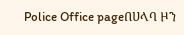Police Office pageበሀላባ ዞን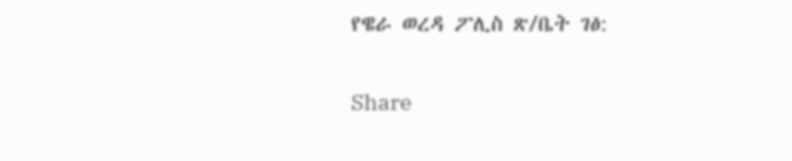የዌራ ወረዳ ፖሊስ ጽ/ቤት ገፅ:

Share